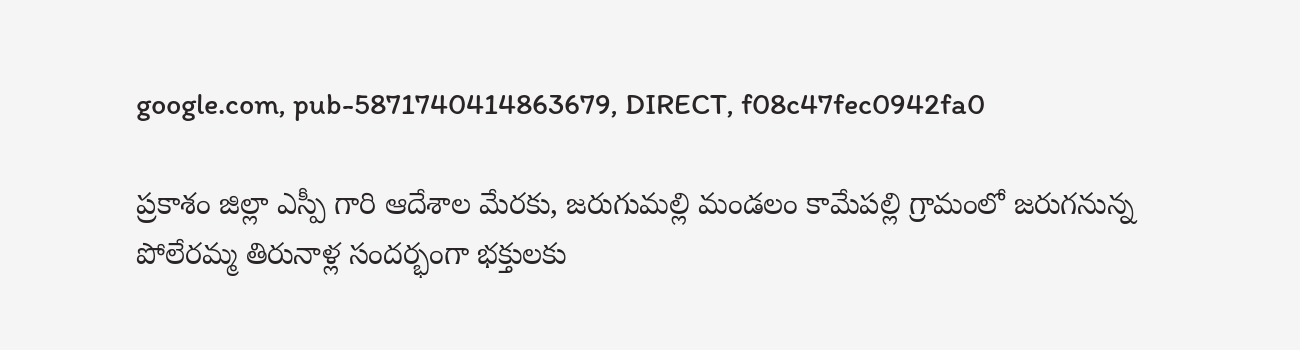google.com, pub-5871740414863679, DIRECT, f08c47fec0942fa0

ప్రకాశం జిల్లా ఎస్పీ గారి ఆదేశాల మేరకు, జరుగుమల్లి మండలం కామేపల్లి గ్రామంలో జరుగనున్న పోలేరమ్మ తిరునాళ్ల సందర్భంగా భక్తులకు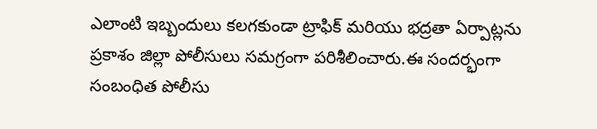ఎలాంటి ఇబ్బందులు కలగకుండా ట్రాఫిక్ మరియు భద్రతా ఏర్పాట్లను ప్రకాశం జిల్లా పోలీసులు సమగ్రంగా పరిశీలించారు.ఈ సందర్భంగా సంబంధిత పోలీసు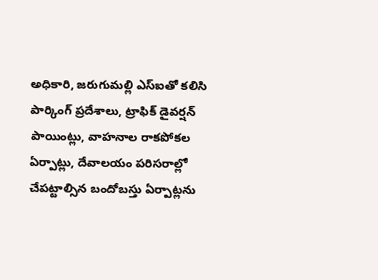అధికారి, జరుగుమల్లి ఎస్‌ఐతో కలిసి పార్కింగ్ ప్రదేశాలు, ట్రాఫిక్ డైవర్షన్ పాయింట్లు, వాహనాల రాకపోకల ఏర్పాట్లు, దేవాలయం పరిసరాల్లో చేపట్టాల్సిన బందోబస్తు ఏర్పాట్లను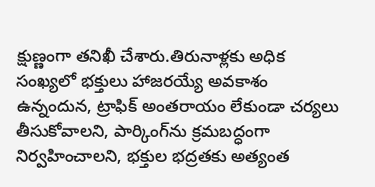క్షుణ్ణంగా తనిఖీ చేశారు.తిరునాళ్లకు అధిక సంఖ్యలో భక్తులు హాజరయ్యే అవకాశం ఉన్నందున, ట్రాఫిక్ అంతరాయం లేకుండా చర్యలు తీసుకోవాలని, పార్కింగ్‌ను క్రమబద్ధంగా నిర్వహించాలని, భక్తుల భద్రతకు అత్యంత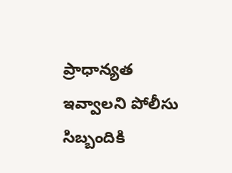ప్రాధాన్యత ఇవ్వాలని పోలీసు సిబ్బందికి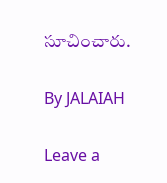సూచించారు.

By JALAIAH

Leave a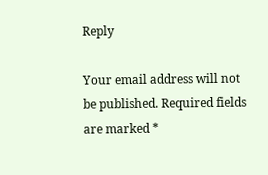Reply

Your email address will not be published. Required fields are marked *